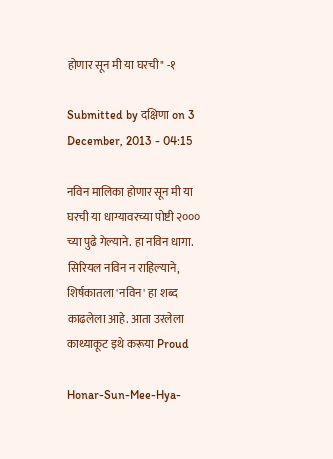होणार सून मी या घरची" -१

Submitted by दक्षिणा on 3 December, 2013 - 04:15

नविन मालिका होणार सून मी या घरची या धाग्यावरच्या पोष्टी २००० च्या पुढे गेल्याने. हा नविन धागा. सिरियल नविन न राहिल्याने, शिर्षकातला 'नविन' हा शब्द काढलेला आहे. आता उरलेला काथ्याकूट इथे करूया Proud

Honar-Sun-Mee-Hya-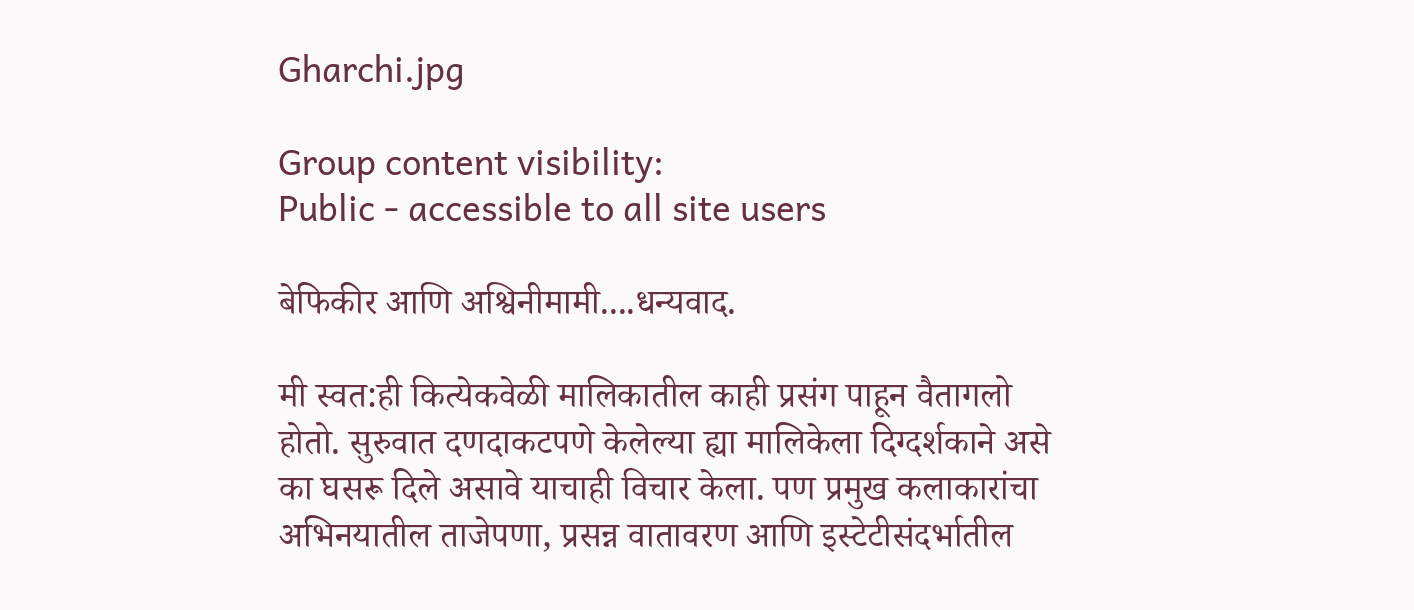Gharchi.jpg

Group content visibility:
Public - accessible to all site users

बेफिकीर आणि अश्विनीमामी....धन्यवाद.

मी स्वत:ही कित्येकवेळी मालिकातील काही प्रसंग पाहून वैतागलो होतो. सुरुवात दणदाकटपणे केलेल्या ह्या मालिकेला दिग्दर्शकाने असे का घसरू दिले असावे याचाही विचार केला. पण प्रमुख कलाकारांचा अभिनयातील ताजेपणा, प्रसन्न वातावरण आणि इस्टेटीसंदर्भातील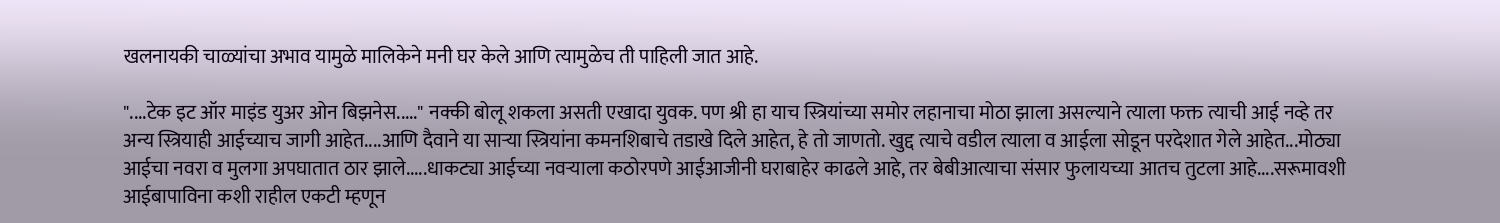खलनायकी चाळ्यांचा अभाव यामुळे मालिकेने मनी घर केले आणि त्यामुळेच ती पाहिली जात आहे.

"....टेक इट ऑर माइंड युअर ओन बिझनेस....." नक्की बोलू शकला असती एखादा युवक. पण श्री हा याच स्त्रियांच्या समोर लहानाचा मोठा झाला असल्याने त्याला फक्त त्याची आई नव्हे तर अन्य स्त्रियाही आईच्याच जागी आहेत....आणि दैवाने या सार्‍या स्त्रियांना कमनशिबाचे तडाखे दिले आहेत, हे तो जाणतो. खुद्द त्याचे वडील त्याला व आईला सोडून परदेशात गेले आहेत...मोठ्या आईचा नवरा व मुलगा अपघातात ठार झाले.....धाकट्या आईच्या नवर्‍याला कठोरपणे आईआजीनी घराबाहेर काढले आहे, तर बेबीआत्याचा संसार फुलायच्या आतच तुटला आहे....सरूमावशी आईबापाविना कशी राहील एकटी म्हणून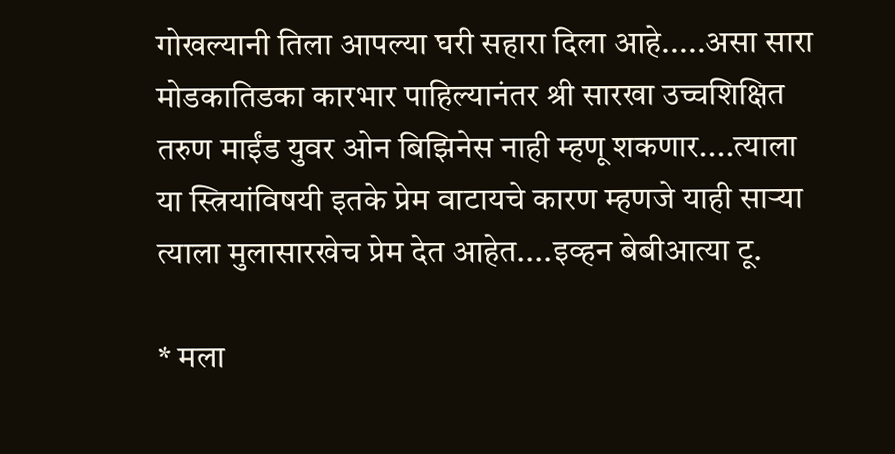गोखल्यानी तिला आपल्या घरी सहारा दिला आहे.....असा सारा मोडकातिडका कारभार पाहिल्यानंतर श्री सारखा उच्चशिक्षित तरुण माईंड युवर ओन बिझिनेस नाही म्हणू शकणार....त्याला या स्त्रियांविषयी इतके प्रेम वाटायचे कारण म्हणजे याही सार्‍या त्याला मुलासारखेच प्रेम देत आहेत....इव्हन बेबीआत्या टू.

* मला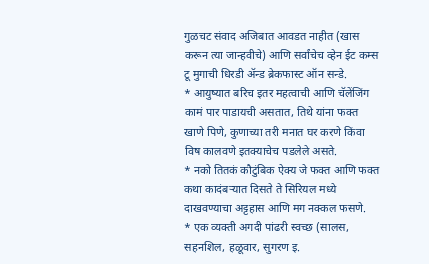गुळचट संवाद अजिबात आवडत नाहीत (खास करून त्या जान्हवीचे) आणि सर्वांचेच व्हेन ईट कम्स टू मुगाची धिरडी अ‍ॅन्ड ब्रेकफास्ट ऑन सन्डे.
* आयुष्यात बरिच इतर महत्वाची आणि चॅलेंजिंग कामं पार पाडायची असतात, तिथे यांना फक्त खाणे पिणे, कुणाच्या तरी मनात घर करणे किंवा विष कालवणे इतक्याचेच पडलेले असते.
* नको तितकं कौटुंबिक ऐक्य जे फक्त आणि फक्त कथा कादंबर्‍यात दिसते ते सिरियल मध्ये दाखवण्याचा अट्टहास आणि मग नक्कल फसणे.
* एक व्यक्ती अगदी पांढरी स्वच्छ (सालस, सहनशिल, हळूवार, सुगरण इ.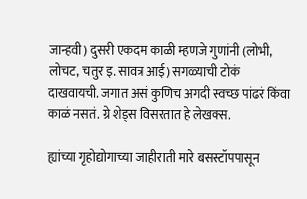जान्हवी) दुसरी एकदम काळी म्हणजे गुणांनी (लोभी, लोचट, चतुर इ. सावत्र आई) सगळ्याची टोकं दाखवायची. जगात असं कुणिच अगदी स्वच्छ पांढरं किंवा काळं नसतं. ग्रे शेड्स विसरतात हे लेखक्स.

ह्यांच्या गृहोद्योगाच्या जाहीराती मारे बसस्टॉपपासून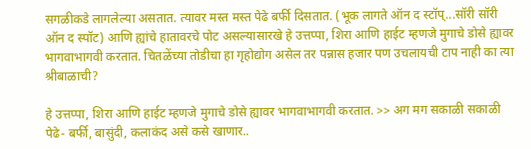सगळीकडे लागलेल्या असतात. त्यावर मस्त मस्त पेढे बर्फी दिसतात. (भूक लागते ऑन द स्टॉप्...सॉरी सॉरी ऑन द स्पॉट) आणि ह्यांचे हातावरचे पोट असल्यासारखे हे उत्तप्पा, शिरा आणि हाईट म्हणजे मुगाचे डोसे ह्यावर भागवाभागवी करतात. चितळेंच्या तोडीचा हा गृहोद्योग असेल तर पन्नास हजार पण उचलायची टाप नाही का त्या श्रीबाळाची?

हे उत्तप्पा, शिरा आणि हाईट म्हणजे मुगाचे डोसे ह्यावर भागवाभागवी करतात. >> अग मग सकाळी सकाळी पेढे- बर्फी, बासुंदी, कलाकंद असे कसे खाणार..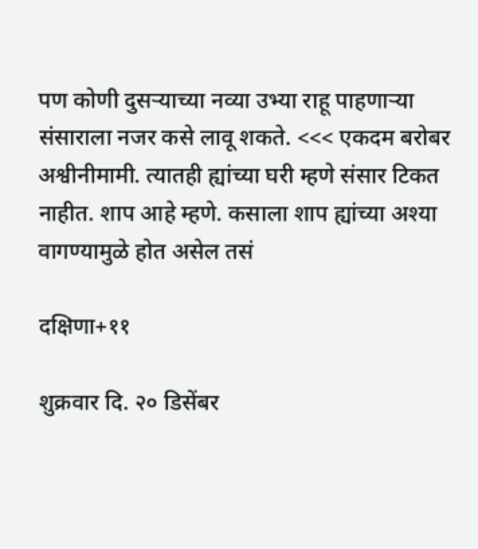पण कोणी दुसर्‍याच्या नव्या उभ्या राहू पाहणार्‍या संसाराला नजर कसे लावू शकते. <<< एकदम बरोबर अश्वीनीमामी. त्यातही ह्यांच्या घरी म्हणे संसार टिकत नाहीत. शाप आहे म्हणे. कसाला शाप ह्यांच्या अश्या वागण्यामुळे होत असेल तसं

दक्षिणा+११

शुक्रवार दि. २० डिसेंबर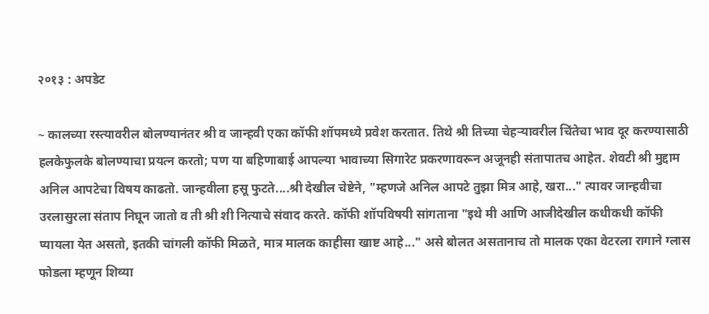२०१३ : अपडेट

~ कालच्या रस्त्यावरील बोलण्यानंतर श्री व जान्हवी एका कॉफी शॉपमध्ये प्रवेश करतात. तिथे श्री तिच्या चेहर्‍यावरील चिंतेचा भाव दूर करण्यासाठी हलकेफुलके बोलण्याचा प्रयत्न करतो; पण या बहिणाबाई आपल्या भावाच्या सिगारेट प्रकरणावरून अजूनही संतापातच आहेत. शेवटी श्री मुद्दाम अनिल आपटेचा विषय काढतो. जान्हवीला हसू फुटते....श्री देखील चेष्टेने, "म्हणजे अनिल आपटे तुझा मित्र आहे, खरा..." त्यावर जान्हवीचा उरलासुरला संताप निघून जातो व ती श्री शी नित्याचे संवाद करते. कॉफी शॉपविषयी सांगताना "इथे मी आणि आजीदेखील कधीकधी कॉफी प्यायला येत असतो, इतकी चांगली कॉफी मिळते, मात्र मालक काहीसा खाष्ट आहे..." असे बोलत असतानाच तो मालक एका वेटरला रागाने ग्लास फोडला म्हणून शिव्या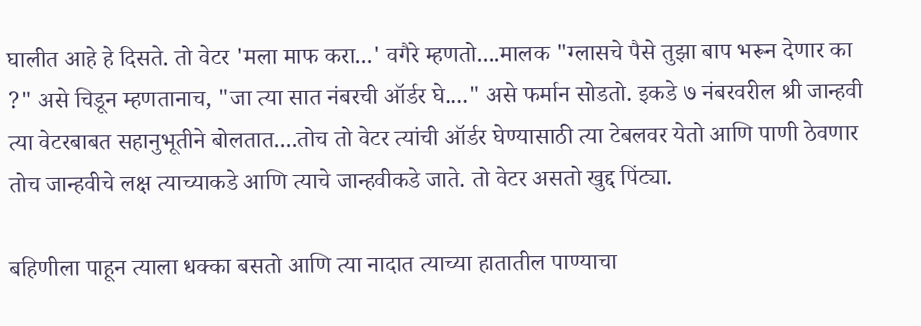घालीत आहे हे दिसते. तो वेटर 'मला माफ करा...' वगैरे म्हणतो....मालक "ग्लासचे पैसे तुझा बाप भरून देणार का ?" असे चिडून म्हणतानाच, "जा त्या सात नंबरची ऑर्डर घे...." असे फर्मान सोडतो. इकडे ७ नंबरवरील श्री जान्हवी त्या वेटरबाबत सहानुभूतीने बोलतात....तोच तो वेटर त्यांची ऑर्डर घेण्यासाठी त्या टेबलवर येतो आणि पाणी ठेवणार तोच जान्हवीचे लक्ष त्याच्याकडे आणि त्याचे जान्हवीकडे जाते. तो वेटर असतो खुद्द पिंट्या.

बहिणीला पाहून त्याला धक्का बसतो आणि त्या नादात त्याच्या हातातील पाण्याचा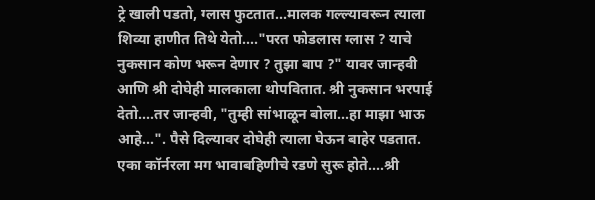ट्रे खाली पडतो, ग्लास फुटतात...मालक गल्ल्यावरून त्याला शिव्या हाणीत तिथे येतो...."परत फोडलास ग्लास ? याचे नुकसान कोण भरून देणार ? तुझा बाप ?" यावर जान्हवी आणि श्री दोघेही मालकाला थोपवितात. श्री नुकसान भरपाई देतो....तर जान्हवी, "तुम्ही सांभाळून बोला...हा माझा भाऊ आहे...". पैसे दिल्यावर दोघेही त्याला घेऊन बाहेर पडतात. एका कॉर्नरला मग भावाबहिणीचे रडणे सुरू होते....श्री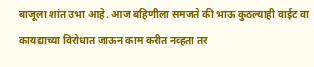बाजूला शांत उभा आहे. आज बहिणीला समजते की भाऊ कुठल्याही वाईट वा कायद्याच्या विरोधात जाऊन काम करीत नव्हता तर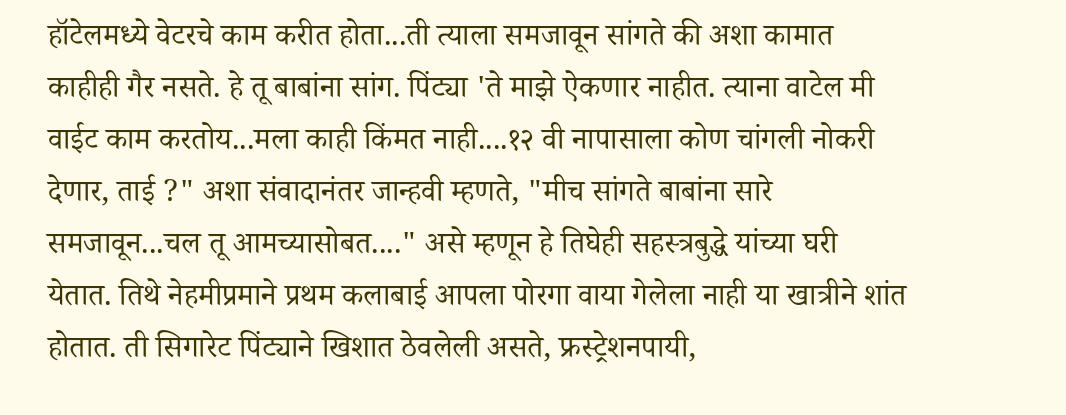हॉटेलमध्ये वेटरचे काम करीत होता...ती त्याला समजावून सांगते की अशा कामात काहीही गैर नसते. हे तू बाबांना सांग. पिंट्या 'ते माझे ऐकणार नाहीत. त्याना वाटेल मी वाईट काम करतोय...मला काही किंमत नाही....१२ वी नापासाला कोण चांगली नोकरी देणार, ताई ?" अशा संवादानंतर जान्हवी म्हणते, "मीच सांगते बाबांना सारे समजावून...चल तू आमच्यासोबत...." असे म्हणून हे तिघेही सहस्त्रबुद्धे यांच्या घरी येतात. तिथे नेहमीप्रमाने प्रथम कलाबाई आपला पोरगा वाया गेलेला नाही या खात्रीने शांत होतात. ती सिगारेट पिंट्याने खिशात ठेवलेली असते, फ्रस्ट्रेशनपायी,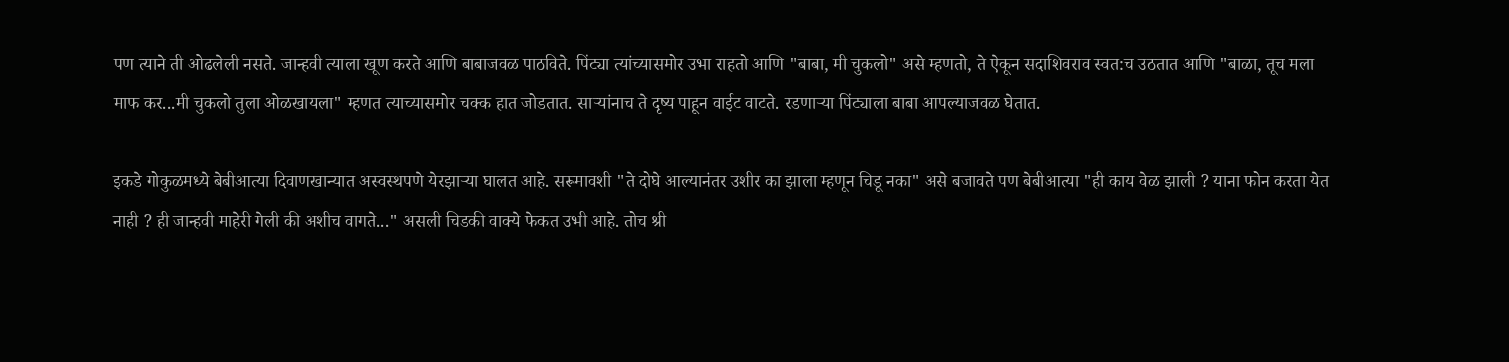पण त्याने ती ओढलेली नसते. जान्हवी त्याला खूण करते आणि बाबाजवळ पाठविते. पिंट्या त्यांच्यासमोर उभा राहतो आणि "बाबा, मी चुकलो" असे म्हणतो, ते ऐकून सदाशिवराव स्वत:च उठतात आणि "बाळा, तूच मला माफ कर...मी चुकलो तुला ओळखायला" म्हणत त्याच्यासमोर चक्क हात जोडतात. सार्‍यांनाच ते दृष्य पाहून वाईट वाटते. रडणार्‍या पिंट्याला बाबा आपल्याजवळ घेतात.

इकडे गोकुळमध्ये बेबीआत्या दिवाणखान्यात अस्वस्थपणे येरझार्‍या घालत आहे. सरूमावशी "ते दोघे आल्यानंतर उशीर का झाला म्हणून चिडू नका" असे बजावते पण बेबीआत्या "ही काय वेळ झाली ? याना फोन करता येत नाही ? ही जान्हवी माहेरी गेली की अशीच वागते..." असली चिडकी वाक्ये फेकत उभी आहे. तोच श्री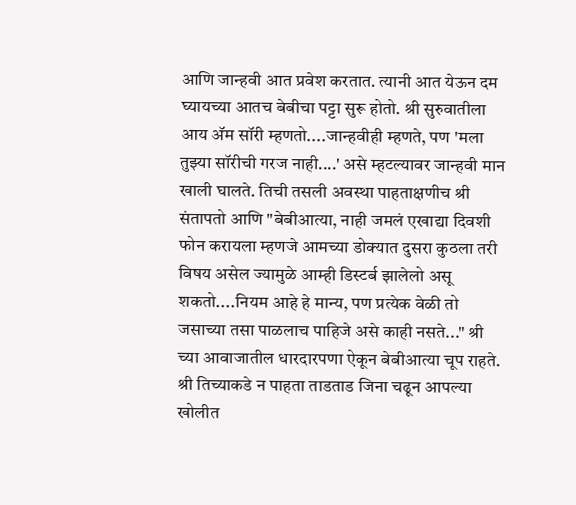आणि जान्हवी आत प्रवेश करतात. त्यानी आत येऊन दम घ्यायच्या आतच बेबीचा पट्टा सुरू होतो. श्री सुरुवातीला आय अ‍ॅम सॉरी म्हणतो....जान्हवीही म्हणते, पण 'मला तुझ्या सॉरीची गरज नाही....' असे म्हटल्यावर जान्हवी मान खाली घालते. तिची तसली अवस्था पाहताक्षणीच श्री संतापतो आणि "बेबीआत्या, नाही जमलं एखाद्या दिवशी फोन करायला म्हणजे आमच्या डोक्यात दुसरा कुठला तरी विषय असेल ज्यामुळे आम्ही डिस्टर्ब झालेलो असू शकतो....नियम आहे हे मान्य, पण प्रत्येक वेळी तो जसाच्या तसा पाळलाच पाहिजे असे काही नसते..." श्री च्या आवाजातील धारदारपणा ऐकून बेबीआत्या चूप राहते. श्री तिच्याकडे न पाहता ताडताड जिना चढून आपल्या खोलीत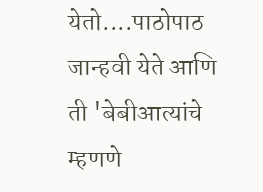येतो....पाठोपाठ जान्हवी येते आणि ती 'बेबीआत्यांचे म्हणणे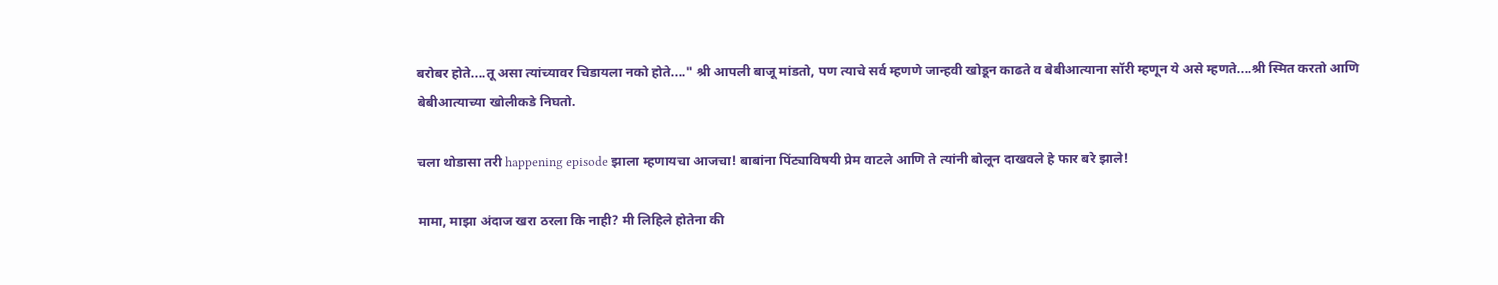बरोबर होते....तू असा त्यांच्यावर चिडायला नको होते...." श्री आपली बाजू मांडतो, पण त्याचे सर्व म्हणणे जान्हवी खोडून काढते व बेबीआत्याना सॉरी म्हणून ये असे म्हणते....श्री स्मित करतो आणि बेबीआत्याच्या खोलीकडे निघतो.

चला थोडासा तरी happening episode झाला म्हणायचा आजचा! बाबांना पिंट्याविषयी प्रेम वाटले आणि ते त्यांनी बोलून दाखवले हे फार बरे झाले!

मामा, माझा अंदाज खरा ठरला कि नाही? मी लिहिले होतेना की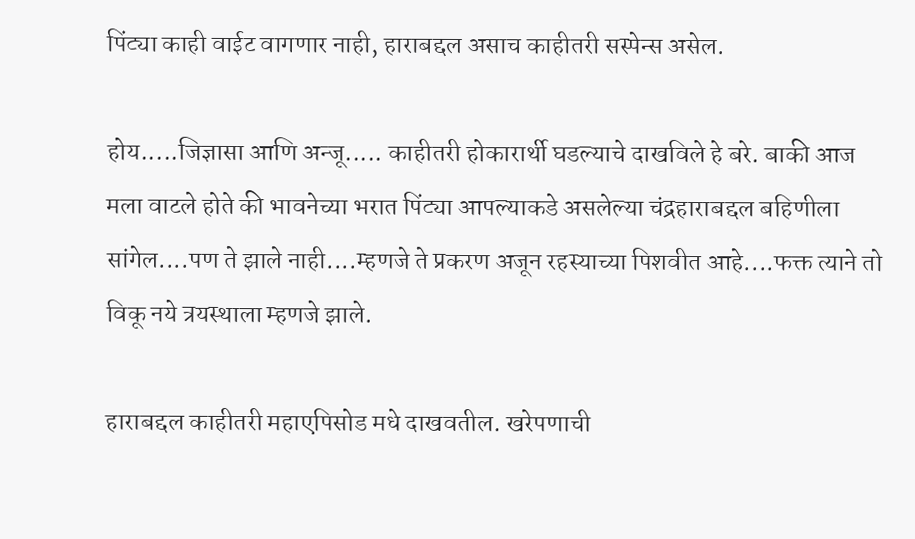पिंट्या काही वाईट वागणार नाही, हाराबद्दल असाच काहीतरी सस्पेन्स असेल.

होय.....जिज्ञासा आणि अन्जू..... काहीतरी होकारार्थी घडल्याचे दाखविले हे बरे. बाकी आज मला वाटले होते की भावनेच्या भरात पिंट्या आपल्याकडे असलेल्या चंद्रहाराबद्दल बहिणीला सांगेल....पण ते झाले नाही....म्हणजे ते प्रकरण अजून रहस्याच्या पिशवीत आहे....फक्त त्याने तो विकू नये त्रयस्थाला म्हणजे झाले.

हाराबद्दल काहीतरी महाएपिसोड मधे दाखवतील. खरेपणाची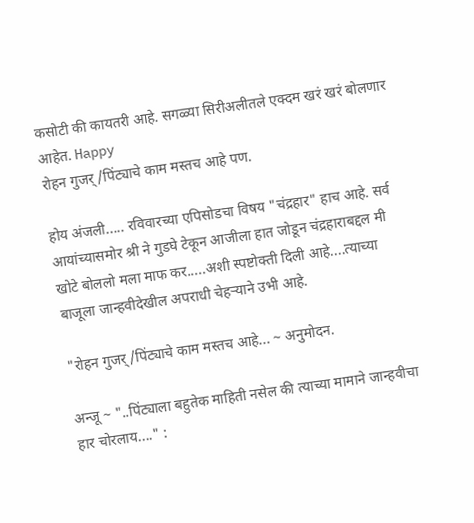कसोटी की कायतरी आहे. सगळ्या सिरीअलीतले एक्दम खरं खरं बोलणार आहेत. Happy
रोहन गुजर्/पिंट्याचे काम मस्तच आहे पण.

होय अंजली..... रविवारच्या एपिसोडचा विषय "चंद्रहार" हाच आहे. सर्व आयांच्यासमोर श्री ने गुडघे टेकून आजीला हात जोडून चंद्रहाराबद्दल मी खोटे बोललो मला माफ कर.....अशी स्पष्टोक्ती दिली आहे....त्याच्या बाजूला जान्हवीदेखील अपराधी चेहर्‍याने उभी आहे.

"रोहन गुजर्/पिंट्याचे काम मस्तच आहे... ~ अनुमोदन.

अन्जू ~ "..पिंट्याला बहुतेक माहिती नसेल की त्याच्या मामाने जान्हवीचा हार चोरलाय...." :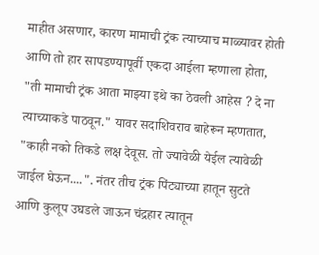माहीत असणार, कारण मामाची ट्रंक त्याच्याच माळ्यावर होती आणि तो हार सापडण्यापूर्वी एकदा आईला म्हणाला होता, "ती मामाची ट्रंक आता माझ्या इथे का ठेवली आहेस ? दे ना त्याच्याकडे पाठवून." यावर सदाशिवराव बाहेरून म्हणतात, "काही नको तिकडे लक्ष देवूस. तो ज्यावेळी येईल त्यावेळी जाईल घेऊन....". नंतर तीच ट्रंक पिंट्याच्या हातून सुटते आणि कुलूप उघडले जाऊन चंद्रहार त्यातून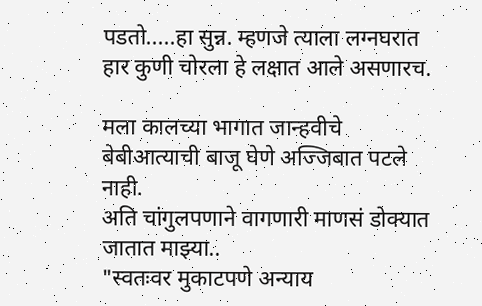पडतो.....हा सुन्न. म्हणजे त्याला लग्नघरात हार कुणी चोरला हे लक्षात आले असणारच.

मला कालच्या भागात जान्हवीचे बेबीआत्याची बाजू घेणे अज्जिबात पटले नाही.
अति चांगुलपणाने वागणारी माणसं डोक्यात जातात माझ्या..
"स्वतःवर मुकाटपणे अन्याय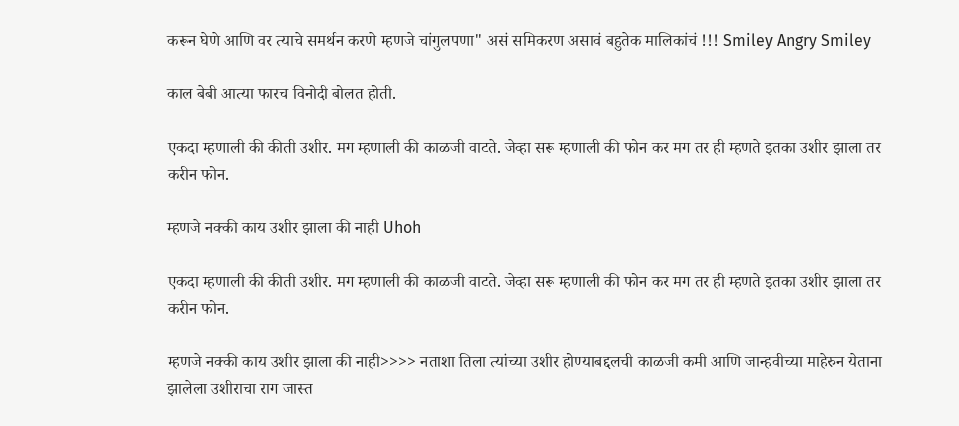करून घेणे आणि वर त्याचे समर्थन करणे म्हणजे चांगुलपणा" असं समिकरण असावं बहुतेक मालिकांचं !!! Smiley Angry Smiley

काल बेबी आत्या फारच विनोदी बोलत होती.

एकदा म्हणाली की कीती उशीर. मग म्हणाली की काळजी वाटते. जेव्हा सरू म्हणाली की फोन कर मग तर ही म्हणते इतका उशीर झाला तर करीन फोन.

म्हणजे नक्की काय उशीर झाला की नाही Uhoh

एकदा म्हणाली की कीती उशीर. मग म्हणाली की काळजी वाटते. जेव्हा सरू म्हणाली की फोन कर मग तर ही म्हणते इतका उशीर झाला तर करीन फोन.

म्हणजे नक्की काय उशीर झाला की नाही>>>> नताशा तिला त्यांच्या उशीर होण्याबद्दलची काळजी कमी आणि जान्हवीच्या माहेरुन येताना झालेला उशीराचा राग जास्त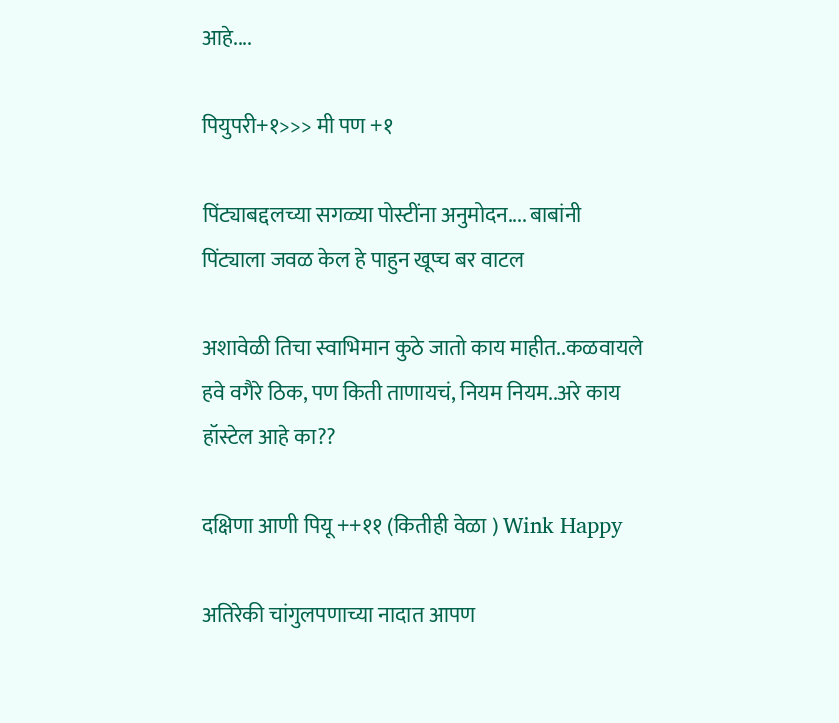आहे....

पियुपरी+१>>> मी पण +१

पिंट्याबद्दलच्या सगळ्या पोस्टींना अनुमोदन.... बाबांनी पिंट्याला जवळ केल हे पाहुन खूप्च बर वाटल

अशावेळी तिचा स्वाभिमान कुठे जातो काय माहीत..कळवायले हवे वगैरे ठिक, पण किती ताणायचं, नियम नियम..अरे काय हॉस्टेल आहे का??

दक्षिणा आणी पियू ++११ (कितीही वेळा ) Wink Happy

अतिरेकी चांगुलपणाच्या नादात आपण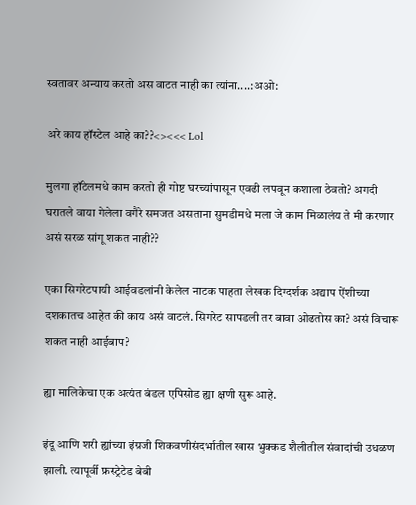स्वतावर अन्याय करतो अस वाटत नाही का त्यांना....:अओ:

अरे काय हॉस्टेल आहे का??<><<< Lol

मुलगा हॉटेलमधे काम करतो ही गोष्ट घरच्यांपासून एवढी लपवून कशाला ठेवतो? अगदी घरातले वाया गेलेला वगैरे समजत असताना सुमडीमधे मला जे काम मिळालंय ते मी करणार असं सरळ सांगू शकत नाही??

एका सिगरेटपायी आईवडलांनी केलेल नाटक पाहता लेखक दिग्दर्शक अद्याप ऐंशीच्या दशकातच आहेत की काय असं वाटलं. सिगरेट सापडली तर बावा ओढतोस का? असं विचारू शकत नाही आईबाप?

ह्या मालिकेचा एक अत्यंत बंडल एपिसोड ह्या क्षणी सुरू आहे.

इंदू आणि शरी ह्यांच्या इंग्रजी शिकवणीसंदर्भातील खास भुक्कड शैलीतील संवादांची उधळण झाली. त्यापूर्वी फ्रस्ट्रेटेड बेबी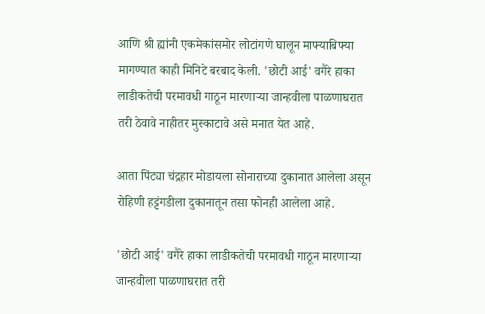आणि श्री ह्यांनी एकमेकांसमोर लोटांगणे घालून माफ्याबिफ्या मागण्यात काही मिनिटे बरबाद केली. 'छोटी आई' वगैरे हाका लाडीकतेची परमावधी गाठून मारणार्‍या जान्हवीला पाळणाघरात तरी ठेवावे नाहीतर मुस्काटावे असे मनात येत आहे.

आता पिंट्या चंद्रहार मोडायला सोनाराच्या दुकानात आलेला असून रोहिणी हट्टंगडीला दुकानातून तसा फोनही आलेला आहे.

'छोटी आई' वगैरे हाका लाडीकतेची परमावधी गाठून मारणार्‍या जान्हवीला पाळणाघरात तरी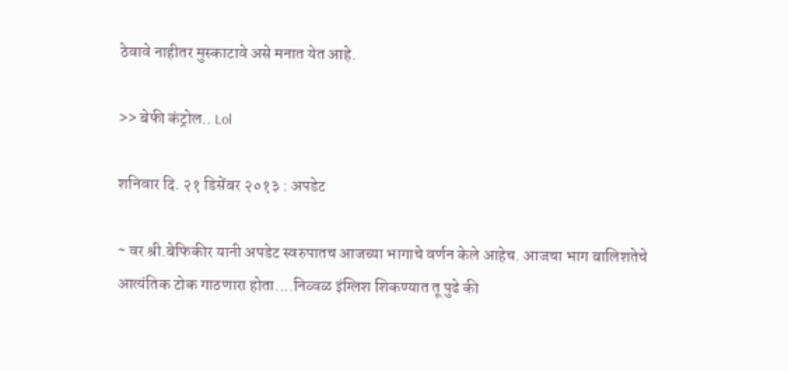ठेवावे नाहीतर मुस्काटावे असे मनात येत आहे.

>> बेफी कंट्रोल.. Lol

शनिवार दि. २१ डिसेंबर २०१३ : अपडेट

~ वर श्री.बेफिकीर यानी अपडेट स्वरुपातच आजच्या भागाचे वर्णन केले आहेच. आजचा भाग बालिशतेचे आत्यंतिक टोक गाठणारा होता....निव्वळ इंग्लिश शिकण्यात तू पुढे की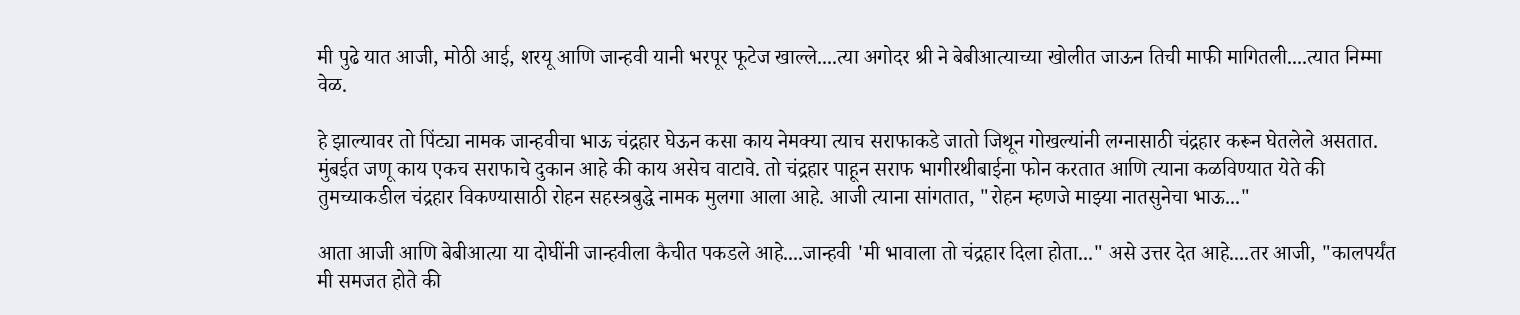मी पुढे यात आजी, मोठी आई, शरयू आणि जान्हवी यानी भरपूर फूटेज खाल्ले....त्या अगोदर श्री ने बेबीआत्याच्या खोलीत जाऊन तिची माफी मागितली....त्यात निम्मा वेळ.

हे झाल्यावर तो पिंट्या नामक जान्हवीचा भाऊ चंद्रहार घेऊन कसा काय नेमक्या त्याच सराफाकडे जातो जिथून गोखल्यांनी लग्नासाठी चंद्रहार करून घेतलेले असतात. मुंबईत जणू काय एकच सराफाचे दुकान आहे की काय असेच वाटावे. तो चंद्रहार पाहून सराफ भागीरथीबाईना फोन करतात आणि त्याना कळविण्यात येते की तुमच्याकडील चंद्रहार विकण्यासाठी रोहन सहस्त्रबुद्धे नामक मुलगा आला आहे. आजी त्याना सांगतात, "रोहन म्हणजे माझ्या नातसुनेचा भाऊ..."

आता आजी आणि बेबीआत्या या दोघींनी जान्हवीला कैचीत पकडले आहे....जान्हवी 'मी भावाला तो चंद्रहार दिला होता..." असे उत्तर देत आहे....तर आजी, "कालपर्यंत मी समजत होते की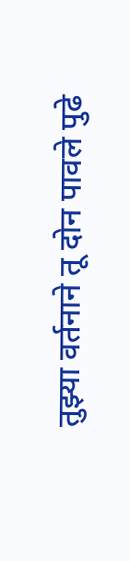तुझ्या वर्तनाने तू दोन पावले पुढे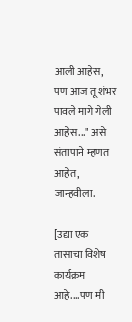आली आहेस, पण आज तू शंभर पावले मागे गेली आहेस..." असे संतापाने म्हणत आहेत, जान्हवीला.

[उद्या एक तासाचा विशेष कार्यक्रम आहे....पण मी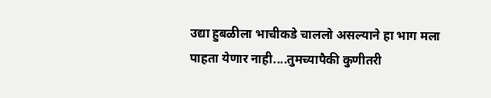उद्या हुबळीला भाचीकडे चाललो असल्याने हा भाग मला पाहता येणार नाही....तुमच्यापैकी कुणीतरी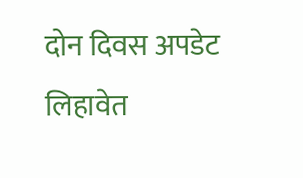दोन दिवस अपडेट लिहावेत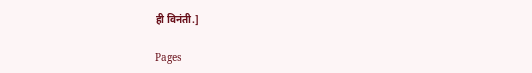ही विनंती.]

Pages